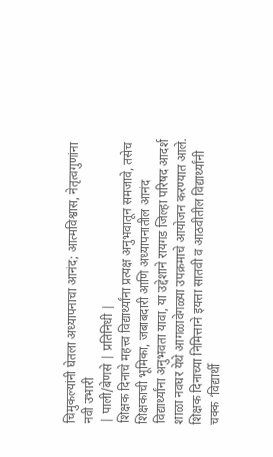चिमुकल्यांनी घेतला अध्यापनाचा आनंद; आत्मविश्वास, नेतृत्वगुणांना नवी उभारी
| पाली/बेणसे | प्रतिनिधी |
शिक्षक दिनाचे महत्त्व विद्यार्थ्यांना प्रत्यक्ष अनुभवातून समजावे, तसेच शिक्षकाची भूमिका, जबाबदारी आणि अध्यापनातील आनंद विद्यार्थ्यांना अनुभवता यावा, या उद्देशाने रायगड जिल्हा परिषद आदर्श शाळा नवघर येथे आगळावेगळ्या उपक्रमाचे आयोजन करण्यात आले. शिक्षक दिनाच्या निमित्ताने इयत्ता सातवी व आठवीतील विद्यार्थ्यांनी चक्क ‘विद्यार्थी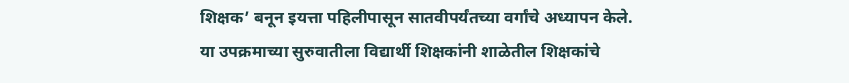शिक्षक’ बनून इयत्ता पहिलीपासून सातवीपर्यंतच्या वर्गांचे अध्यापन केले.
या उपक्रमाच्या सुरुवातीला विद्यार्थी शिक्षकांनी शाळेतील शिक्षकांचे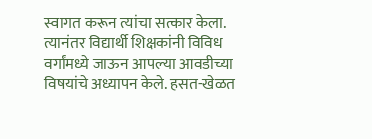स्वागत करून त्यांचा सत्कार केला. त्यानंतर विद्यार्थी शिक्षकांनी विविध वर्गांमध्ये जाऊन आपल्या आवडीच्या विषयांचे अध्यापन केले. हसत-खेळत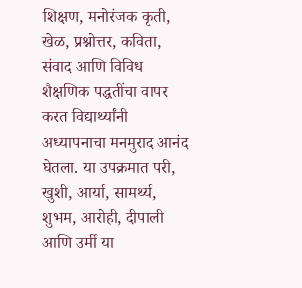शिक्षण, मनोरंजक कृती, खेळ, प्रश्नोत्तर, कविता, संवाद आणि विविध शैक्षणिक पद्धतींचा वापर करत विद्यार्थ्यांनी अध्यापनाचा मनमुराद आनंद घेतला. या उपक्रमात परी, खुशी, आर्या, सामर्थ्य, शुभम, आरोही, दीपाली आणि उर्मी या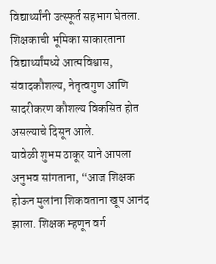विद्यार्थ्यांनी उत्स्फूर्त सहभाग घेतला. शिक्षकाची भूमिका साकारताना विद्यार्थ्यांमध्ये आत्मविश्वास, संवादकौशल्य, नेतृत्वगुण आणि सादरीकरण कौशल्य विकसित होत असल्याचे दिसून आले.
यावेळी शुभम ठाकूर याने आपला अनुभव सांगताना, “आज शिक्षक होऊन मुलांना शिकवताना खूप आनंद झाला. शिक्षक म्हणून वर्ग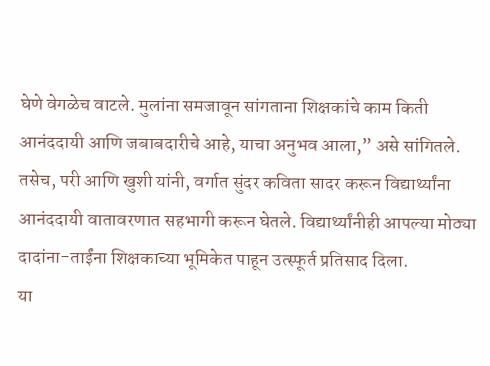घेणे वेगळेच वाटले. मुलांना समजावून सांगताना शिक्षकांचे काम किती आनंददायी आणि जबाबदारीचे आहे, याचा अनुभव आला,” असे सांगितले. तसेच, परी आणि खुशी यांनी, वर्गात सुंदर कविता सादर करून विद्यार्थ्यांना आनंददायी वातावरणात सहभागी करून घेतले. विद्यार्थ्यांनीही आपल्या मोठ्या दादांना-ताईंना शिक्षकाच्या भूमिकेत पाहून उत्स्फूर्त प्रतिसाद दिला.
या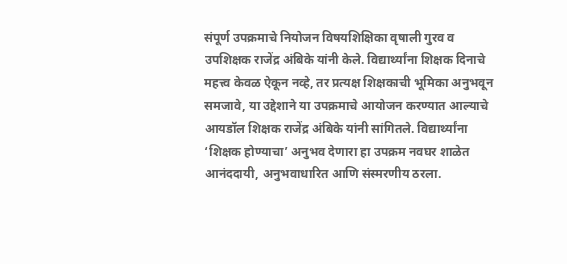संपूर्ण उपक्रमाचे नियोजन विषयशिक्षिका वृषाली गुरव व उपशिक्षक राजेंद्र अंबिके यांनी केले. विद्यार्थ्यांना शिक्षक दिनाचे महत्त्व केवळ ऐकून नव्हे, तर प्रत्यक्ष शिक्षकाची भूमिका अनुभवून समजावे, या उद्देशाने या उपक्रमाचे आयोजन करण्यात आल्याचे आयडॉल शिक्षक राजेंद्र अंबिके यांनी सांगितले. विद्यार्थ्यांना ‘शिक्षक होण्याचा’ अनुभव देणारा हा उपक्रम नवघर शाळेत आनंददायी, अनुभवाधारित आणि संस्मरणीय ठरला.